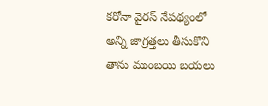కరోనా వైరస్ నేపథ్యంలో అన్ని జాగ్రత్తలు తీసుకొని తాను ముంబయి బయలు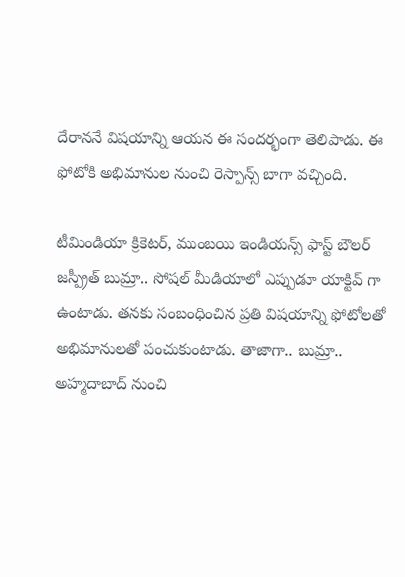దేరాననే విషయాన్ని ఆయన ఈ సందర్భంగా తెలిపాడు. ఈ ఫోటోకి అభిమానుల నుంచి రెస్పాన్స్ బాగా వచ్చింది.

టీమిండియా క్రికెటర్, ముంబయి ఇండియన్స్ ఫాస్ట్ బౌలర్ జస్ప్రీత్ బుమ్రా.. సోషల్ మీడియాలో ఎప్పుడూ యాక్టివ్ గా ఉంటాడు. తనకు సంబంధించిన ప్రతి విషయాన్ని ఫోటోలతో అభిమానులతో పంచుకుంటాడు. తాజాగా.. బుమ్రా.. అహ్మదాబాద్ నుంచి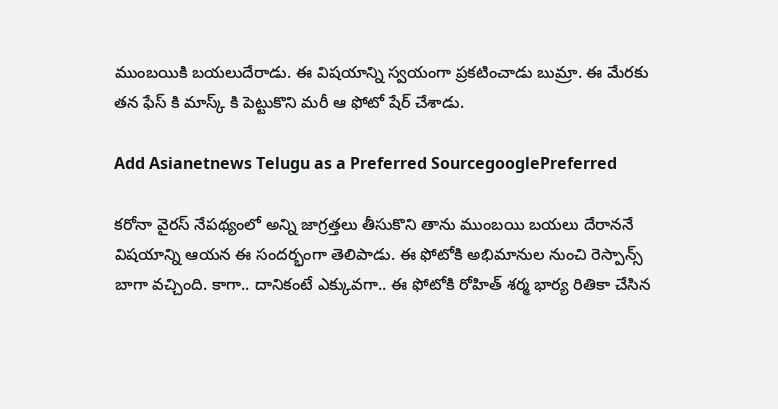ముంబయికి బయలుదేరాడు. ఈ విషయాన్ని స్వయంగా ప్రకటించాడు బుమ్రా. ఈ మేరకు తన ఫేస్ కి మాస్క్ కి పెట్టుకొని మరీ ఆ ఫోటో షేర్ చేశాడు.

Add Asianetnews Telugu as a Preferred SourcegooglePreferred

కరోనా వైరస్ నేపథ్యంలో అన్ని జాగ్రత్తలు తీసుకొని తాను ముంబయి బయలు దేరాననే విషయాన్ని ఆయన ఈ సందర్భంగా తెలిపాడు. ఈ ఫోటోకి అభిమానుల నుంచి రెస్పాన్స్ బాగా వచ్చింది. కాగా.. దానికంటే ఎక్కువగా.. ఈ ఫోటోకి రోహిత్ శర్మ భార్య రితికా చేసిన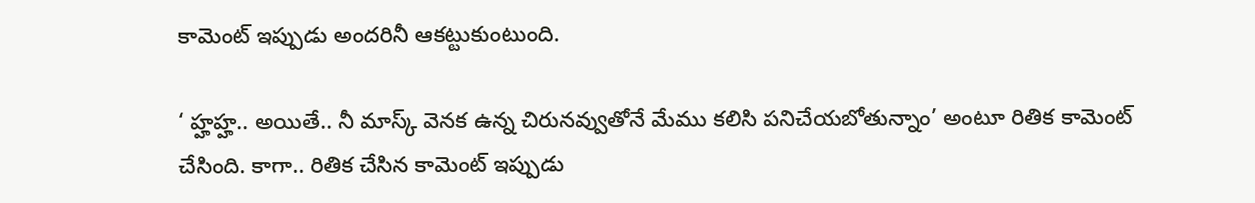కామెంట్ ఇప్పుడు అందరినీ ఆకట్టుకుంటుంది.

‘ హ్హహ్హ.. అయితే.. నీ మాస్క్ వెనక ఉన్న చిరునవ్వుతోనే మేము కలిసి పనిచేయబోతున్నాం’ అంటూ రితిక కామెంట్ చేసింది. కాగా.. రితిక చేసిన కామెంట్ ఇప్పుడు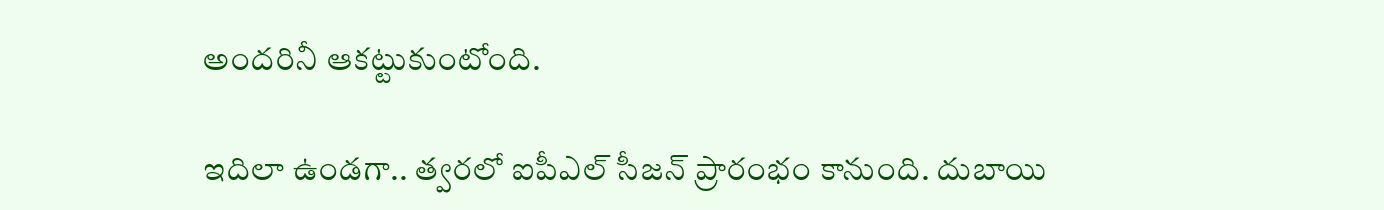అందరినీ ఆకట్టుకుంటోంది.

ఇదిలా ఉండగా.. త్వరలో ఐపీఎల్ సీజన్ ప్రారంభం కానుంది. దుబాయి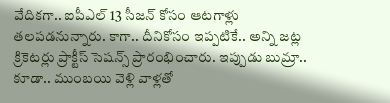వేదికగా.. ఐపీఎల్ 13 సీజన్ కోసం ఆటగాళ్లు తలపడనున్నారు. కాగా.. దీనికోసం ఇప్పటికే.. అన్ని జట్ల క్రికెటర్లు ప్రాక్టీస్ సెషన్స్ ప్రారంభించారు. ఇప్పుడు బుమ్రా.. కూడా.. ముంబయి వెళ్లి వాళ్లతో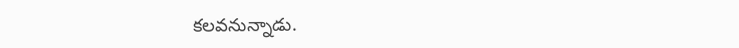కలవనున్నాడు.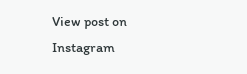View post on Instagram